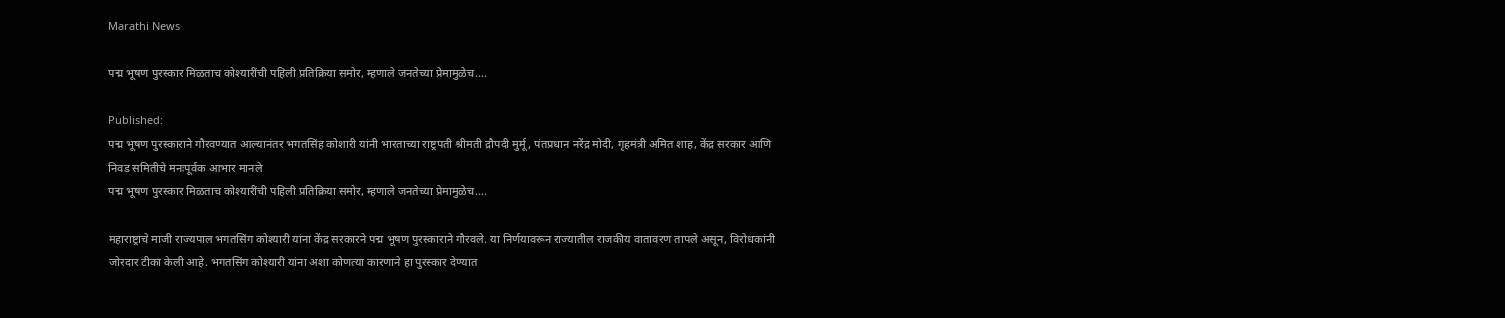Marathi News

पद्म भूषण पुरस्कार मिळताच कोश्यारींची पहिली प्रतिक्रिया समोर, म्हणाले जनतेच्या प्रेमामुळेच….

Published:
पद्म भूषण पुरस्काराने गौरवण्यात आल्यानंतर भगतसिंह कोशारी यांनी भारताच्या राष्ट्रपती श्रीमती द्रौपदी मुर्मू, पंतप्रधान नरेंद्र मोदी, गृहमंत्री अमित शाह, केंद्र सरकार आणि निवड समितीचे मनःपूर्वक आभार मानले
पद्म भूषण पुरस्कार मिळताच कोश्यारींची पहिली प्रतिक्रिया समोर, म्हणाले जनतेच्या प्रेमामुळेच….

महाराष्ट्राचे माजी राज्यपाल भगतसिंग कोश्यारी यांना केंद्र सरकारने पद्म भूषण पुरस्काराने गौरवले. या निर्णयावरून राज्यातील राजकीय वातावरण तापले असून, विरोधकांनी जोरदार टीका केली आहे. भगतसिंग कोश्यारी यांना अशा कोणत्या कारणाने हा पुरस्कार देण्यात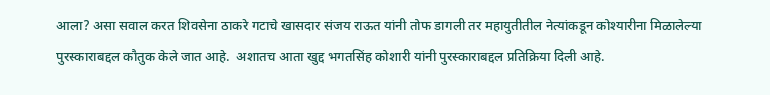आला? असा सवाल करत शिवसेना ठाकरे गटाचे खासदार संजय राऊत यांनी तोफ डागली तर महायुतीतील नेत्यांकडून कोश्यारीना मिळालेल्या पुरस्काराबद्दल कौतुक केले जात आहे.  अशातच आता खुद्द भगतसिंह कोशारी यांनी पुरस्काराबद्दल प्रतिक्रिया दिली आहे.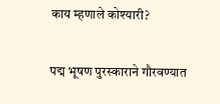काय म्हणाले कोश्यारी?

पद्म भूषण पुरस्काराने गौरवण्यात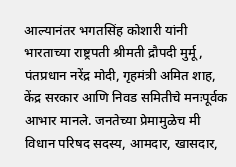आल्यानंतर भगतसिंह कोशारी यांनी भारताच्या राष्ट्रपती श्रीमती द्रौपदी मुर्मू, पंतप्रधान नरेंद्र मोदी, गृहमंत्री अमित शाह, केंद्र सरकार आणि निवड समितीचे मनःपूर्वक आभार मानले. जनतेच्या प्रेमामुळेच मी विधान परिषद सदस्य, आमदार, खासदार,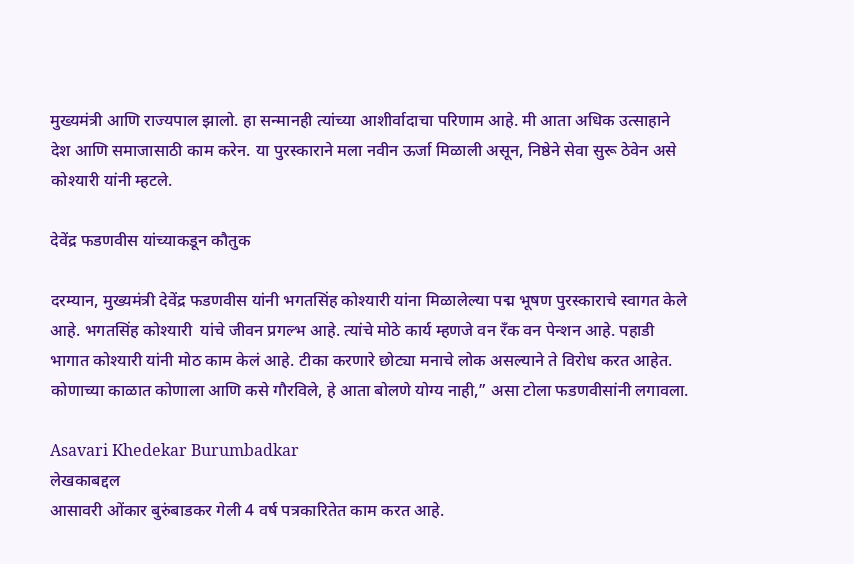मुख्यमंत्री आणि राज्यपाल झालो. हा सन्मानही त्यांच्या आशीर्वादाचा परिणाम आहे. मी आता अधिक उत्साहाने देश आणि समाजासाठी काम करेन. या पुरस्काराने मला नवीन ऊर्जा मिळाली असून, निष्ठेने सेवा सुरू ठेवेन असे कोश्यारी यांनी म्हटले.

देवेंद्र फडणवीस यांच्याकडून कौतुक

दरम्यान, मुख्यमंत्री देवेंद्र फडणवीस यांनी भगतसिंह कोश्यारी यांना मिळालेल्या पद्म भूषण पुरस्काराचे स्वागत केले आहे. भगतसिंह कोश्यारी  यांचे जीवन प्रगल्भ आहे. त्यांचे मोठे कार्य म्हणजे वन रँक वन पेन्शन आहे. पहाडी भागात कोश्यारी यांनी मोठ काम केलं आहे. टीका करणारे छोट्या मनाचे लोक असल्याने ते विरोध करत आहेत. कोणाच्या काळात कोणाला आणि कसे गौरविले, हे आता बोलणे योग्य नाही,” असा टोला फडणवीसांनी लगावला.

Asavari Khedekar Burumbadkar
लेखकाबद्दल
आसावरी ओंकार बुरुंबाडकर गेली 4 वर्ष पत्रकारितेत काम करत आहे.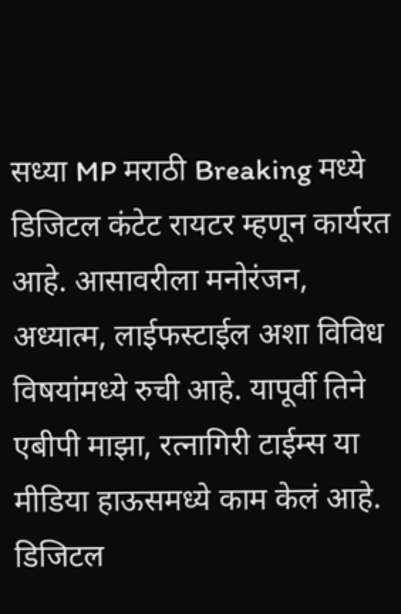सध्या MP मराठी Breaking मध्ये डिजिटल कंटेट रायटर म्हणून कार्यरत आहे. आसावरीला मनोरंजन, अध्यात्म, लाईफस्टाईल अशा विविध विषयांमध्ये रुची आहे. यापूर्वी तिने एबीपी माझा, रत्नागिरी टाईम्स या मीडिया हाऊसमध्ये काम केलं आहे. डिजिटल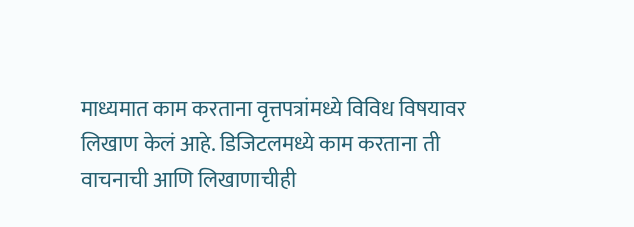माध्यमात काम करताना वृत्तपत्रांमध्ये विविध विषयावर लिखाण केलं आहे. डिजिटलमध्ये काम करताना ती वाचनाची आणि लिखाणाचीही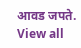आवड जपते. View all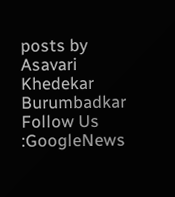posts by Asavari Khedekar Burumbadkar
Follow Us :GoogleNews